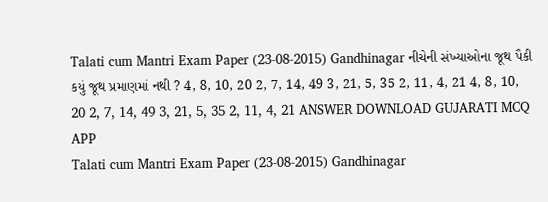Talati cum Mantri Exam Paper (23-08-2015) Gandhinagar નીચેની સંખ્યાઓના જૂથ પૈકી કયું જૂથ પ્રમાણમાં નથી ? 4, 8, 10, 20 2, 7, 14, 49 3, 21, 5, 35 2, 11, 4, 21 4, 8, 10, 20 2, 7, 14, 49 3, 21, 5, 35 2, 11, 4, 21 ANSWER DOWNLOAD GUJARATI MCQ APP
Talati cum Mantri Exam Paper (23-08-2015) Gandhinagar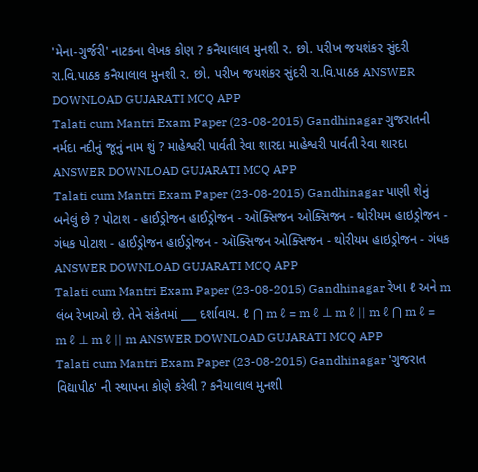'મેના-ગુર્જરી' નાટકના લેખક કોણ ? કનૈયાલાલ મુનશી ર. છો. પરીખ જયશંકર સુંદરી રા.વિ.પાઠક કનૈયાલાલ મુનશી ર. છો. પરીખ જયશંકર સુંદરી રા.વિ.પાઠક ANSWER DOWNLOAD GUJARATI MCQ APP
Talati cum Mantri Exam Paper (23-08-2015) Gandhinagar ગુજરાતની નર્મદા નદીનું જૂનું નામ શું ? માહેશ્વરી પાર્વતી રેવા શારદા માહેશ્વરી પાર્વતી રેવા શારદા ANSWER DOWNLOAD GUJARATI MCQ APP
Talati cum Mantri Exam Paper (23-08-2015) Gandhinagar પાણી શેનું બનેલું છે ? પોટાશ - હાઈડ્રોજન હાઈડ્રોજન - ઑક્સિજન ઓક્સિજન - થોરીયમ હાઇડ્રોજન - ગંધક પોટાશ - હાઈડ્રોજન હાઈડ્રોજન - ઑક્સિજન ઓક્સિજન - થોરીયમ હાઇડ્રોજન - ગંધક ANSWER DOWNLOAD GUJARATI MCQ APP
Talati cum Mantri Exam Paper (23-08-2015) Gandhinagar રેખા ℓ અને m લંબ રેખાઓ છે. તેને સંકેતમાં ___ દર્શાવાય. ℓ ⋂ m ℓ = m ℓ ⊥ m ℓ || m ℓ ⋂ m ℓ = m ℓ ⊥ m ℓ || m ANSWER DOWNLOAD GUJARATI MCQ APP
Talati cum Mantri Exam Paper (23-08-2015) Gandhinagar 'ગુજરાત વિદ્યાપીઠ' ની સ્થાપના કોણે કરેલી ? કનૈયાલાલ મુનશી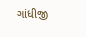ગાંધીજી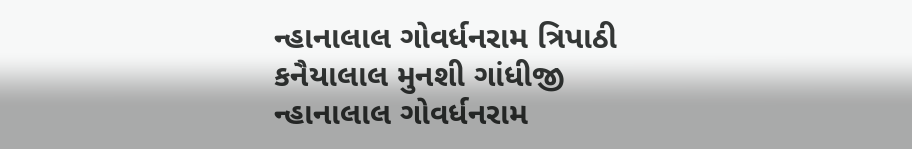ન્હાનાલાલ ગોવર્ધનરામ ત્રિપાઠી કનૈયાલાલ મુનશી ગાંધીજી ન્હાનાલાલ ગોવર્ધનરામ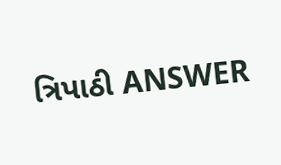ત્રિપાઠી ANSWER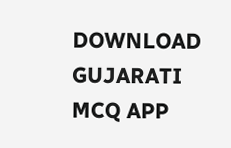DOWNLOAD GUJARATI MCQ APP